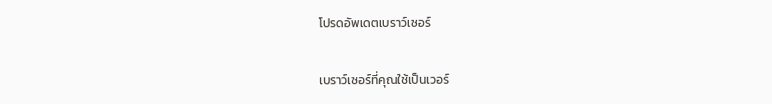โปรดอัพเดตเบราว์เซอร์

เบราว์เซอร์ที่คุณใช้เป็นเวอร์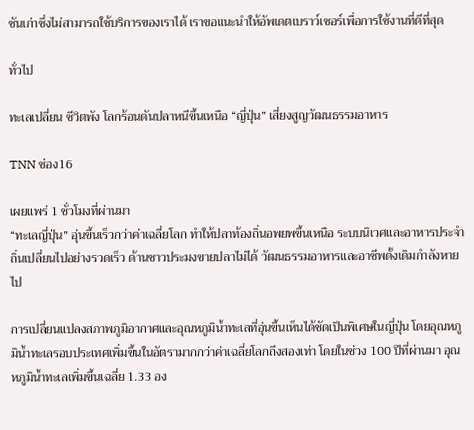ชันเก่าซึ่งไม่สามารถใช้บริการของเราได้ เราขอแนะนำให้อัพเดตเบราว์เซอร์เพื่อการใช้งานที่ดีที่สุด

ทั่วไป

ทะเลเปลี่ยน ชีวิตพัง โลกร้อนดันปลาหนีขึ้นเหนือ “ญี่ปุ่น” เสี่ยงสูญวัฒนธรรมอาหาร

TNN ช่อง16

เผยแพร่ 1 ชั่วโมงที่ผ่านมา
“ทะเลญี่ปุ่น” อุ่นขึ้นเร็วกว่าค่าเฉลี่ยโลก ทำให้ปลาท้องถิ่นอพยพขึ้นเหนือ ระบบนิเวศและอาหารประจำถิ่นเปลี่ยนไปอย่างรวดเร็ว ด้านชาวประมงขายปลาไม่ได้ วัฒนธรรมอาหารและอาชีพดั้งเดิมกำลังหายไป

การเปลี่ยนแปลงสภาพภูมิอากาศและอุณหภูมิน้ำทะเลที่อุ่นขึ้นเห็นได้ชัดเป็นพิเศษในญี่ปุ่น โดยอุณหภูมิน้ำทะเลรอบประเทศเพิ่มขึ้นในอัตรามากกว่าค่าเฉลี่ยโลกถึงสองเท่า โดยในช่วง 100 ปีที่ผ่านมา อุณหภูมิน้ำทะเลเพิ่มขึ้นเฉลี่ย 1.33 อง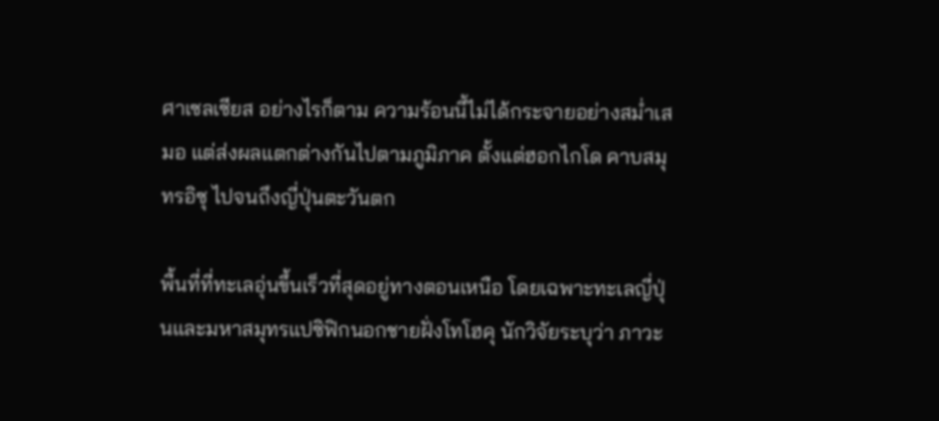ศาเซลเซียส อย่างไรก็ตาม ความร้อนนี้ไม่ได้กระจายอย่างสม่ำเสมอ แต่ส่งผลแตกต่างกันไปตามภูมิภาค ตั้งแต่ฮอกไกโด คาบสมุทรอิซุ ไปจนถึงญี่ปุ่นตะวันตก

พื้นที่ที่ทะเลอุ่นขึ้นเร็วที่สุดอยู่ทางตอนเหนือ โดยเฉพาะทะเลญี่ปุ่นและมหาสมุทรแปซิฟิกนอกชายฝั่งโทโฮคุ นักวิจัยระบุว่า ภาวะ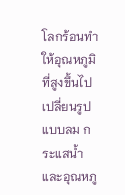โลกร้อนทำให้อุณหภูมิที่สูงขึ้นไปเปลี่ยนรูปแบบลม กระแสน้ำ และอุณหภู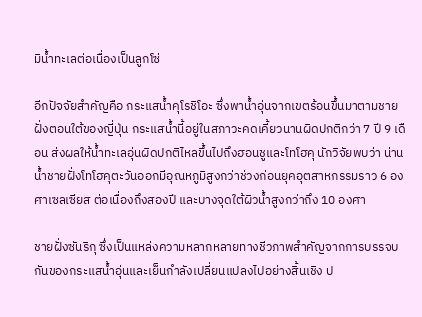มิน้ำทะเลต่อเนื่องเป็นลูกโซ่

อีกปัจจัยสำคัญคือ กระแสน้ำคุโรชิโอะ ซึ่งพาน้ำอุ่นจากเขตร้อนขึ้นมาตามชายฝั่งตอนใต้ของญี่ปุ่น กระแสน้ำนี้อยู่ในสภาวะคดเคี้ยวนานผิดปกติกว่า 7 ปี 9 เดือน ส่งผลให้น้ำทะเลอุ่นผิดปกติไหลขึ้นไปถึงฮอนชูและโทโฮคุ นักวิจัยพบว่า น่านน้ำชายฝั่งโทโฮคุตะวันออกมีอุณหภูมิสูงกว่าช่วงก่อนยุคอุตสาหกรรมราว 6 องศาเซลเซียส ต่อเนื่องถึงสองปี และบางจุดใต้ผิวน้ำสูงกว่าถึง 10 องศา

ชายฝั่งซันริกุ ซึ่งเป็นแหล่งความหลากหลายทางชีวภาพสำคัญจากการบรรจบกันของกระแสน้ำอุ่นและเย็นกำลังเปลี่ยนแปลงไปอย่างสิ้นเชิง ป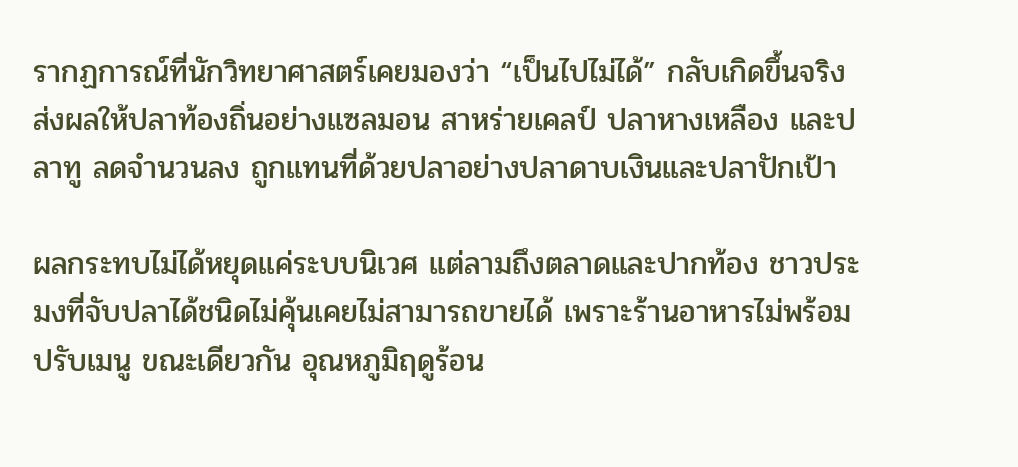รากฏการณ์ที่นักวิทยาศาสตร์เคยมองว่า “เป็นไปไม่ได้” กลับเกิดขึ้นจริง ส่งผลให้ปลาท้องถิ่นอย่างแซลมอน สาหร่ายเคลป์ ปลาหางเหลือง และปลาทู ลดจำนวนลง ถูกแทนที่ด้วยปลาอย่างปลาดาบเงินและปลาปักเป้า

ผลกระทบไม่ได้หยุดแค่ระบบนิเวศ แต่ลามถึงตลาดและปากท้อง ชาวประมงที่จับปลาได้ชนิดไม่คุ้นเคยไม่สามารถขายได้ เพราะร้านอาหารไม่พร้อมปรับเมนู ขณะเดียวกัน อุณหภูมิฤดูร้อน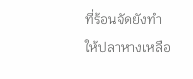ที่ร้อนจัดยังทำให้ปลาหางเหลือ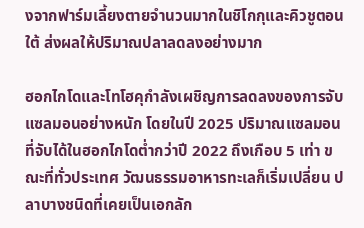งจากฟาร์มเลี้ยงตายจำนวนมากในชิโกกุและคิวชูตอนใต้ ส่งผลให้ปริมาณปลาลดลงอย่างมาก

ฮอกไกโดและโทโฮคุกำลังเผชิญการลดลงของการจับแซลมอนอย่างหนัก โดยในปี 2025 ปริมาณแซลมอนที่จับได้ในฮอกไกโดต่ำกว่าปี 2022 ถึงเกือบ 5 เท่า ขณะที่ทั่วประเทศ วัฒนธรรมอาหารทะเลก็เริ่มเปลี่ยน ปลาบางชนิดที่เคยเป็นเอกลัก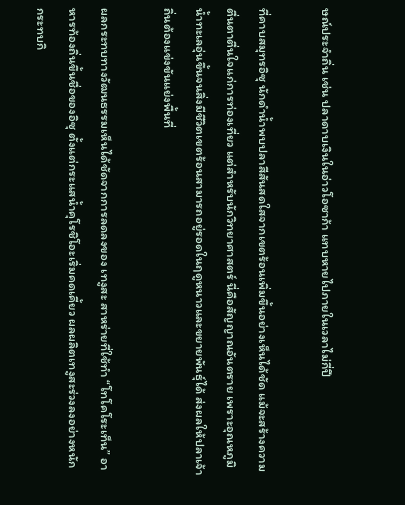ษณ์ประจำถิ่น เช่น ปลาดาบเงินในอ่าวโอซาก้า แทบหายไปภายในเวลาไม่กี่ปี

ที่คาบสมุทรอิซุ นักดำน้ำพบปลาสีสันสดใสจากเขตร้อนเพิ่มขึ้นอย่างเห็นได้ชัด แม้จะสร้างความตื่นตาตื่นใจแก่การท่องเที่ยว แต่สำหรับนักวิทยาศาสตร์ นี่คือสัญญาณอันตราย เพราะอุณหภูมิน้ำทะเลอุ่นขึ้นจนสิ่งมีชีวิตเขตร้อนสามารถอยู่รอดในฤดูหนาวและขยายพันธุ์ได้ ส่งผลให้ปลาเจ้าถิ่นต้องแข่งขันแย่งพื้นที่

ผลกระทบทางวัฒนธรรมเห็นได้ชัดจากการลดลงของ เทงูสะ สาหร่ายที่ใช้ทำ “โทโคโระเท็น” อาหารท้องถิ่นขึ้นชื่อของอิซุ ตั้งแต่กระแสน้ำคุโรชิโอะเริ่มคดเคี้ยว ผลผลิตเทงูสะร่วงลงอย่างหนัก กระทบกิ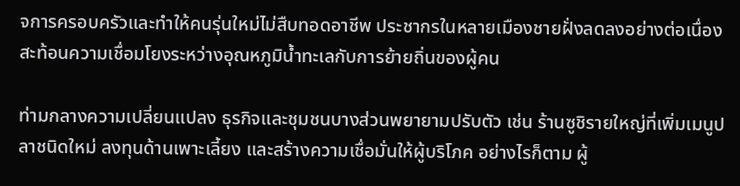จการครอบครัวและทำให้คนรุ่นใหม่ไม่สืบทอดอาชีพ ประชากรในหลายเมืองชายฝั่งลดลงอย่างต่อเนื่อง สะท้อนความเชื่อมโยงระหว่างอุณหภูมิน้ำทะเลกับการย้ายถิ่นของผู้คน

ท่ามกลางความเปลี่ยนแปลง ธุรกิจและชุมชนบางส่วนพยายามปรับตัว เช่น ร้านซูชิรายใหญ่ที่เพิ่มเมนูปลาชนิดใหม่ ลงทุนด้านเพาะเลี้ยง และสร้างความเชื่อมั่นให้ผู้บริโภค อย่างไรก็ตาม ผู้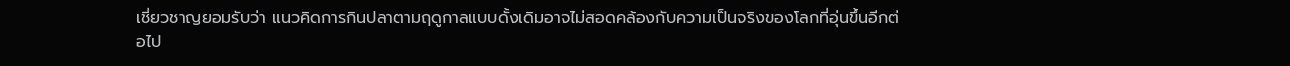เชี่ยวชาญยอมรับว่า แนวคิดการกินปลาตามฤดูกาลแบบดั้งเดิมอาจไม่สอดคล้องกับความเป็นจริงของโลกที่อุ่นขึ้นอีกต่อไป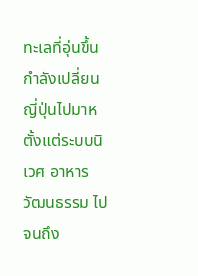ทะเลที่อุ่นขึ้นกำลังเปลี่ยนญี่ปุ่นไปมาห ตั้งแต่ระบบนิเวศ อาหาร วัฒนธรรม ไปจนถึง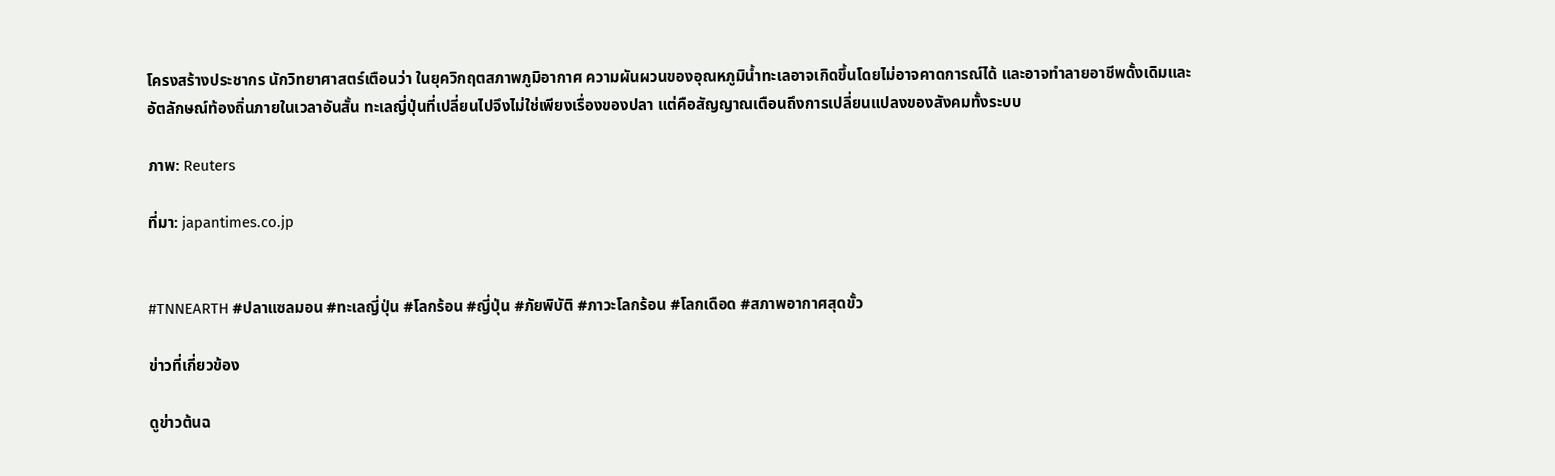โครงสร้างประชากร นักวิทยาศาสตร์เตือนว่า ในยุควิกฤตสภาพภูมิอากาศ ความผันผวนของอุณหภูมิน้ำทะเลอาจเกิดขึ้นโดยไม่อาจคาดการณ์ได้ และอาจทำลายอาชีพดั้งเดิมและอัตลักษณ์ท้องถิ่นภายในเวลาอันสั้น ทะเลญี่ปุ่นที่เปลี่ยนไปจึงไม่ใช่เพียงเรื่องของปลา แต่คือสัญญาณเตือนถึงการเปลี่ยนแปลงของสังคมทั้งระบบ

ภาพ: Reuters

ที่มา: japantimes.co.jp


#TNNEARTH #ปลาแซลมอน #ทะเลญี่ปุ่น #โลกร้อน #ญี่ปุ่น #ภัยพิบัติ #ภาวะโลกร้อน #โลกเดือด #สภาพอากาศสุดขั้ว

ข่าวที่เกี่ยวข้อง

ดูข่าวต้นฉ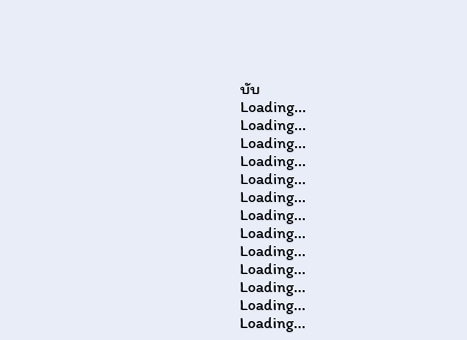บับ
Loading...
Loading...
Loading...
Loading...
Loading...
Loading...
Loading...
Loading...
Loading...
Loading...
Loading...
Loading...
Loading...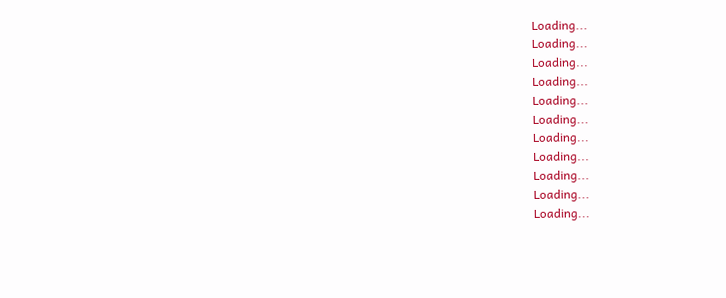Loading...
Loading...
Loading...
Loading...
Loading...
Loading...
Loading...
Loading...
Loading...
Loading...
Loading...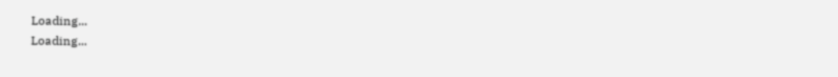Loading...
Loading...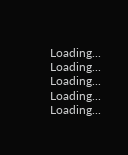Loading...
Loading...
Loading...
Loading...
Loading...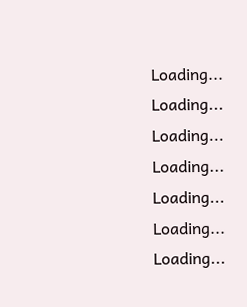Loading...
Loading...
Loading...
Loading...
Loading...
Loading...
Loading...